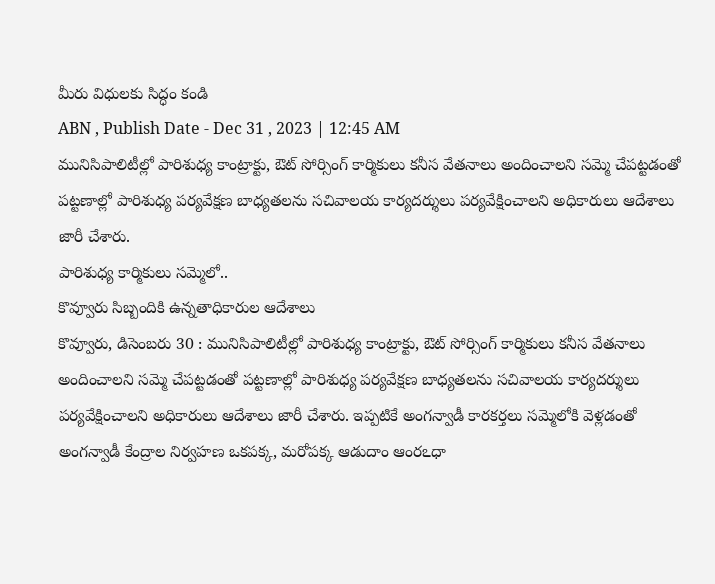మీరు విధులకు సిద్ధం కండి
ABN , Publish Date - Dec 31 , 2023 | 12:45 AM
మునిసిపాలిటీల్లో పారిశుధ్య కాంట్రాక్టు, ఔట్ సోర్సింగ్ కార్మికులు కనీస వేతనాలు అందించాలని సమ్మె చేపట్టడంతో పట్టణాల్లో పారిశుధ్య పర్యవేక్షణ బాధ్యతలను సచివాలయ కార్యదర్శులు పర్యవేక్షించాలని అధికారులు ఆదేశాలు జారీ చేశారు.
పారిశుధ్య కార్మికులు సమ్మెలో..
కొవ్వూరు సిబ్బందికి ఉన్నతాధికారుల ఆదేశాలు
కొవ్వూరు, డిసెంబరు 30 : మునిసిపాలిటీల్లో పారిశుధ్య కాంట్రాక్టు, ఔట్ సోర్సింగ్ కార్మికులు కనీస వేతనాలు అందించాలని సమ్మె చేపట్టడంతో పట్టణాల్లో పారిశుధ్య పర్యవేక్షణ బాధ్యతలను సచివాలయ కార్యదర్శులు పర్యవేక్షించాలని అధికారులు ఆదేశాలు జారీ చేశారు. ఇప్పటికే అంగన్వాడీ కారకర్తలు సమ్మెలోకి వెళ్లడంతో అంగన్వాడీ కేంద్రాల నిర్వహణ ఒకపక్క, మరోపక్క ఆడుదాం ఆంరఽధా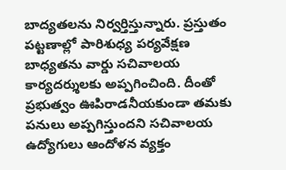బాద్యతలను నిర్వర్తిస్తున్నారు. ప్రస్తుతం పట్టణాల్లో పారిశుధ్య పర్యవేక్షణ బాధ్యతను వార్డు సచివాలయ కార్యదర్శులకు అప్పగించింది. దీంతో ప్రభుత్వం ఊపిరాడనీయకుండా తమకు పనులు అప్పగిస్తుందని సచివాలయ ఉద్యోగులు ఆందోళన వ్యక్తం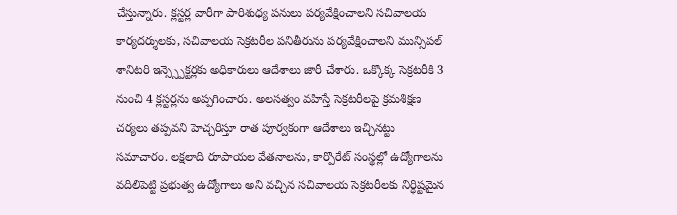చేస్తున్నారు. క్లస్టర్ల వారీగా పారిశుధ్య పనులు పర్యవేక్షించాలని సచివాలయ కార్యదర్శులకు, సచివాలయ సెక్రటరీల పనితీరును పర్యవేక్షించాలని మున్సిపల్ శానిటరి ఇన్స్స్పెక్టర్లకు అధికారులు ఆదేశాలు జారీ చేశారు. ఒక్కొక్క సెక్రటరీకి 3 నుంచి 4 క్లస్టర్లను అప్పగించారు. అలసత్వం వహిస్తే సెక్రటరీలపై క్రమశిక్షణ చర్యలు తప్పవని హెచ్చరిస్తూ రాత పూర్వకంగా ఆదేశాలు ఇచ్చినట్టు సమాచారం. లక్షలాది రూపాయల వేతనాలను, కార్పొరేట్ సంస్థల్లో ఉద్యోగాలను వదిలిపెట్టి ప్రభుత్వ ఉద్యోగాలు అని వచ్చిన సచివాలయ సెక్రటరీలకు నిర్ధిష్టమైన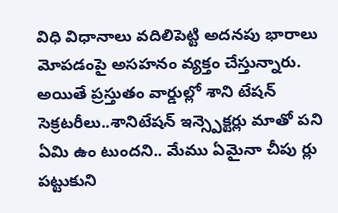విధి విధానాలు వదిలిపెట్టి అదనపు భారాలు మోపడంపై అసహనం వ్యక్తం చేస్తున్నారు. అయితే ప్రస్తుతం వార్డుల్లో శాని టేషన్ సెక్రటరీలు..శానిటేషన్ ఇన్స్పెక్టర్లు మాతో పని ఏమి ఉం టుందని.. మేము ఏమైనా చీపు ర్లు పట్టుకుని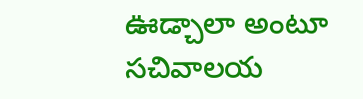ఊడ్చాలా అంటూ సచివాలయ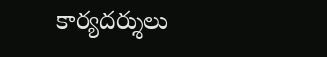కార్యదర్శులు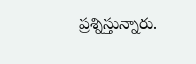ప్రశ్నిస్తున్నారు.